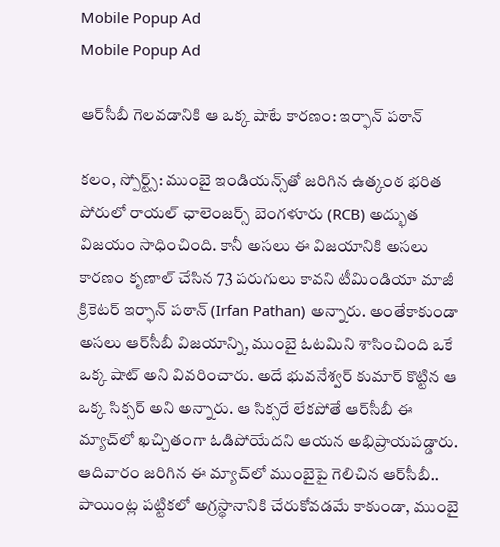Mobile Popup Ad
Mobile Popup Ad

ఆర్‌సీబీ గెలవడానికి ఆ ఒక్క షాటే కారణం: ఇర్ఫాన్ పఠాన్

కలం, స్పోర్ట్స్: ముంబై ఇండియన్స్‌తో జరిగిన ఉత్కంఠ భరిత పోరులో రాయల్ ఛాలెంజర్స్ బెంగళూరు (RCB) అద్భుత విజయం సాధించింది. కానీ అసలు ఈ విజయానికి అసలు కారణం కృణాల్ చేసిన 73 పరుగులు కావని టీమిండియా మాజీ క్రికెటర్ ఇర్ఫాన్ పఠాన్ (Irfan Pathan) అన్నారు. అంతేకాకుండా అసలు ఆర్‌సీబీ విజయాన్ని, ముంబై ఓటమిని శాసించింది ఒకే ఒక్క షాట్ అని వివరించారు. అదే భువనేశ్వర్ కుమార్ కొట్టిన ఆ ఒక్క సిక్సర్ అని అన్నారు. ఆ సిక్సరే లేకపోతే ఆర్‌సీబీ ఈ మ్యాచ్‌లో ఖచ్చితంగా ఓడిపోయేదని ఆయన అభిప్రాయపడ్డారు. ఆదివారం జరిగిన ఈ మ్యాచ్‌లో ముంబైపై గెలిచిన ఆర్‌సీబీ.. పాయింట్ల పట్టికలో అగ్రస్థానానికి చేరుకోవడమే కాకుండా, ముంబై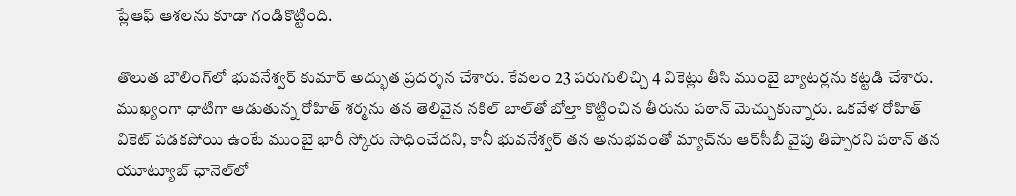ప్లేఆఫ్ ఆశలను కూడా గండికొట్టింది.

తొలుత బౌలింగ్‌లో భువనేశ్వర్ కుమార్ అద్భుత ప్రదర్శన చేశారు. కేవలం 23 పరుగులిచ్చి 4 వికెట్లు తీసి ముంబై బ్యాటర్లను కట్టడి చేశారు. ముఖ్యంగా ధాటిగా ఆడుతున్న రోహిత్ శర్మను తన తెలివైన నకిల్ బాల్‌తో బోల్తా కొట్టించిన తీరును పఠాన్ మెచ్చుకున్నారు. ఒకవేళ రోహిత్ వికెట్ పడకపోయి ఉంటే ముంబై భారీ స్కోరు సాధించేదని, కానీ భువనేశ్వర్ తన అనుభవంతో మ్యాచ్‌ను ఆర్‌సీబీ వైపు తిప్పారని పఠాన్ తన యూట్యూబ్ ఛానెల్‌లో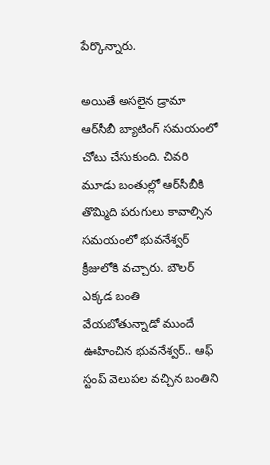పేర్కొన్నారు.

అయితే అసలైన డ్రామా ఆర్‌సీబీ బ్యాటింగ్ సమయంలో చోటు చేసుకుంది. చివరి మూడు బంతుల్లో ఆర్‌సీబీకి తొమ్మిది పరుగులు కావాల్సిన సమయంలో భువనేశ్వర్ క్రీజులోకి వచ్చారు. బౌలర్ ఎక్కడ బంతి వేయబోతున్నాడో ముందే ఊహించిన భువనేశ్వర్.. ఆఫ్ స్టంప్ వెలుపల వచ్చిన బంతిని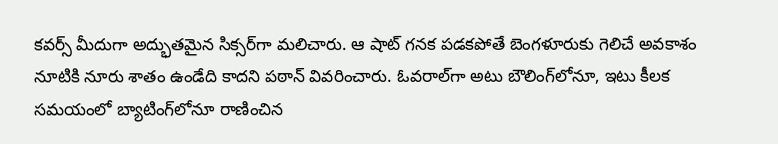కవర్స్ మీదుగా అద్భుతమైన సిక్సర్‌గా మలిచారు. ఆ షాట్ గనక పడకపోతే బెంగళూరుకు గెలిచే అవకాశం నూటికి నూరు శాతం ఉండేది కాదని పఠాన్ వివరించారు. ఓవరాల్‌గా అటు బౌలింగ్‌లోనూ, ఇటు కీలక సమయంలో బ్యాటింగ్‌లోనూ రాణించిన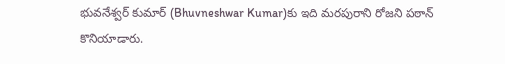భువనేశ్వర్ కుమార్‌ (Bhuvneshwar Kumar)కు ఇది మరపురాని రోజని పఠాన్ కొనియాడారు.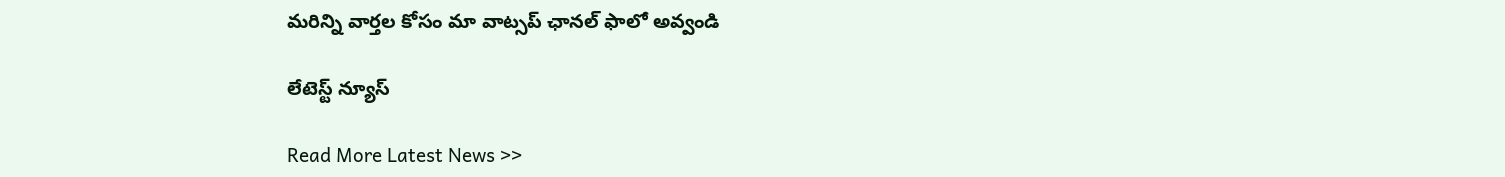మ‌రిన్ని వార్త‌ల కోసం మా వాట్స‌ప్ ఛాన‌ల్ ఫాలో అవ్వండి

లేటెస్ట్ న్యూస్‌

Read More Latest News >>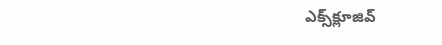ఎక్స్‌క్లూజివ్‌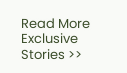Read More Exclusive Stories >>